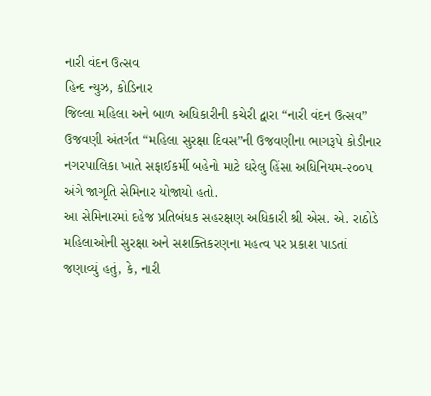નારી વંદન ઉત્સવ
હિન્દ ન્યુઝ, કોડિનાર
જિલ્લા મહિલા અને બાળ અધિકારીની કચેરી દ્વારા “નારી વંદન ઉત્સવ” ઉજવણી અંતર્ગત “મહિલા સુરક્ષા દિવસ”ની ઉજવણીના ભાગરૂપે કોડીનાર નગરપાલિકા ખાતે સફાઈકર્મી બહેનો માટે ઘરેલુ હિંસા અધિનિયમ-૨૦૦૫ અંગે જાગૃતિ સેમિનાર યોજાયો હતો.
આ સેમિનારમાં દહેજ પ્રતિબંધક સહરક્ષણ અધિકારી શ્રી એસ. એ. રાઠોડે મહિલાઓની સુરક્ષા અને સશક્તિકરણના મહત્વ પર પ્રકાશ પાડતાં જણાવ્યું હતું, કે, નારી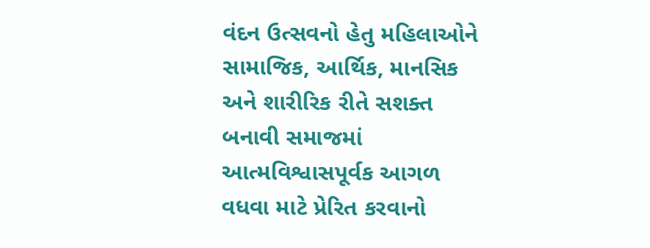વંદન ઉત્સવનો હેતુ મહિલાઓને સામાજિક, આર્થિક, માનસિક અને શારીરિક રીતે સશક્ત બનાવી સમાજમાં આત્મવિશ્વાસપૂર્વક આગળ વધવા માટે પ્રેરિત કરવાનો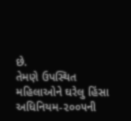છે.
તેમણે ઉપસ્થિત મહિલાઓને ઘરેલુ હિંસા અધિનિયમ-૨૦૦૫ની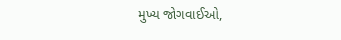મુખ્ય જોગવાઈઓ,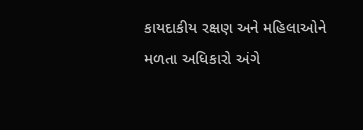કાયદાકીય રક્ષણ અને મહિલાઓને મળતા અધિકારો અંગે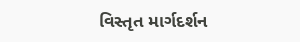વિસ્તૃત માર્ગદર્શન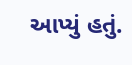આપ્યું હતું.